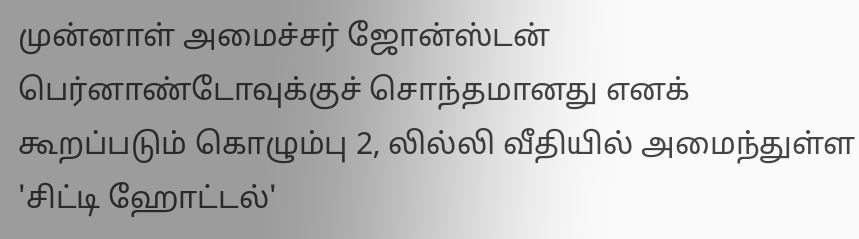முன்னாள் அமைச்சர் ஜோன்ஸ்டன் பெர்னாண்டோவுக்குச் சொந்தமானது எனக் கூறப்படும் கொழும்பு 2, லில்லி வீதியில் அமைந்துள்ள 'சிட்டி ஹோட்டல்'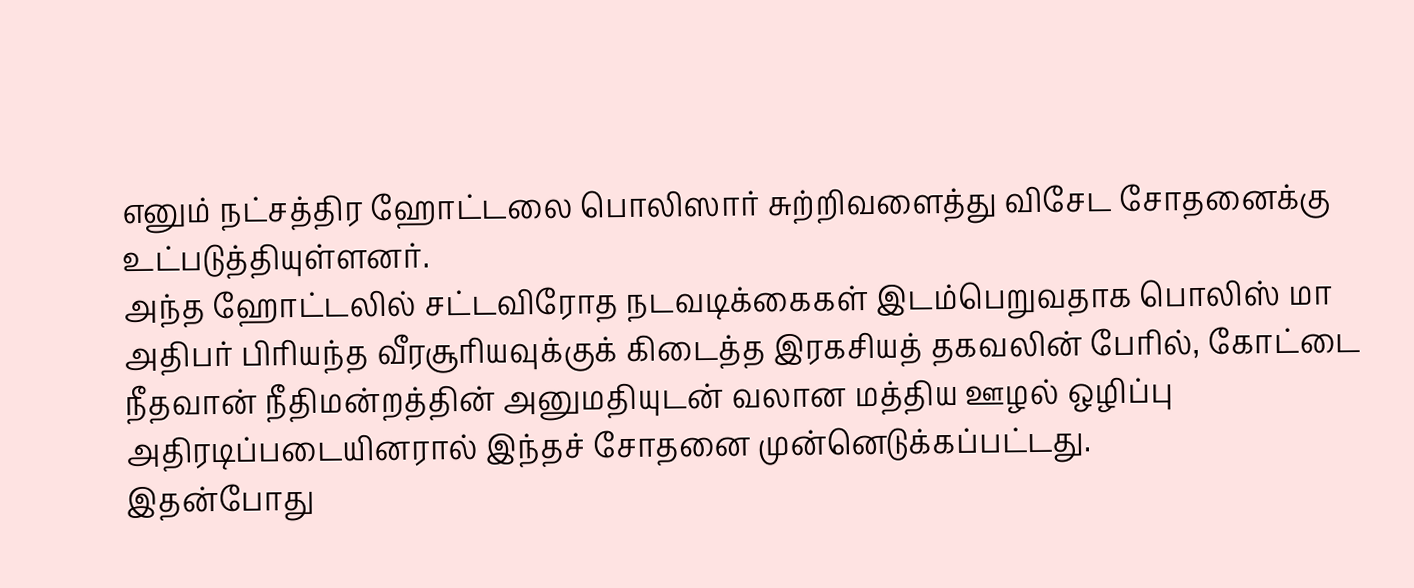எனும் நட்சத்திர ஹோட்டலை பொலிஸார் சுற்றிவளைத்து விசேட சோதனைக்கு உட்படுத்தியுள்ளனர்.
அந்த ஹோட்டலில் சட்டவிரோத நடவடிக்கைகள் இடம்பெறுவதாக பொலிஸ் மா அதிபர் பிரியந்த வீரசூரியவுக்குக் கிடைத்த இரகசியத் தகவலின் பேரில், கோட்டை நீதவான் நீதிமன்றத்தின் அனுமதியுடன் வலான மத்திய ஊழல் ஒழிப்பு அதிரடிப்படையினரால் இந்தச் சோதனை முன்னெடுக்கப்பட்டது.
இதன்போது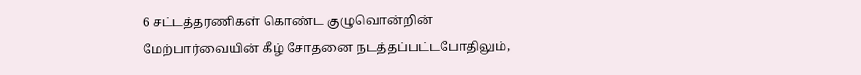6 சட்டத்தரணிகள் கொண்ட குழுவொன்றின் மேற்பார்வையின் கீழ் சோதனை நடத்தப்பட்டபோதிலும்,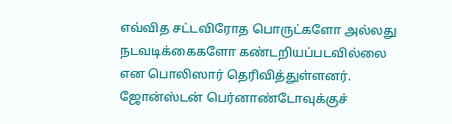எவ்வித சட்டவிரோத பொருட்களோ அல்லது நடவடிக்கைகளோ கண்டறியப்படவில்லை என பொலிஸார் தெரிவித்துள்ளனர்.
ஜோன்ஸ்டன் பெர்னாண்டோவுக்குச்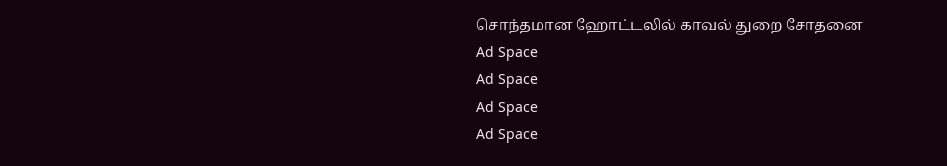சொந்தமான ஹோட்டலில் காவல் துறை சோதனை
Ad Space
Ad Space
Ad Space
Ad Space